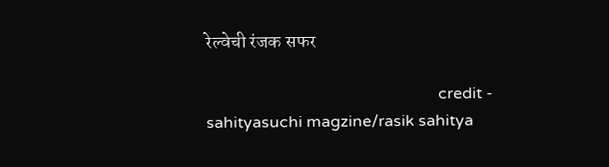रेल्वेची रंजक सफर

                                                          credit - sahityasuchi magzine/rasik sahitya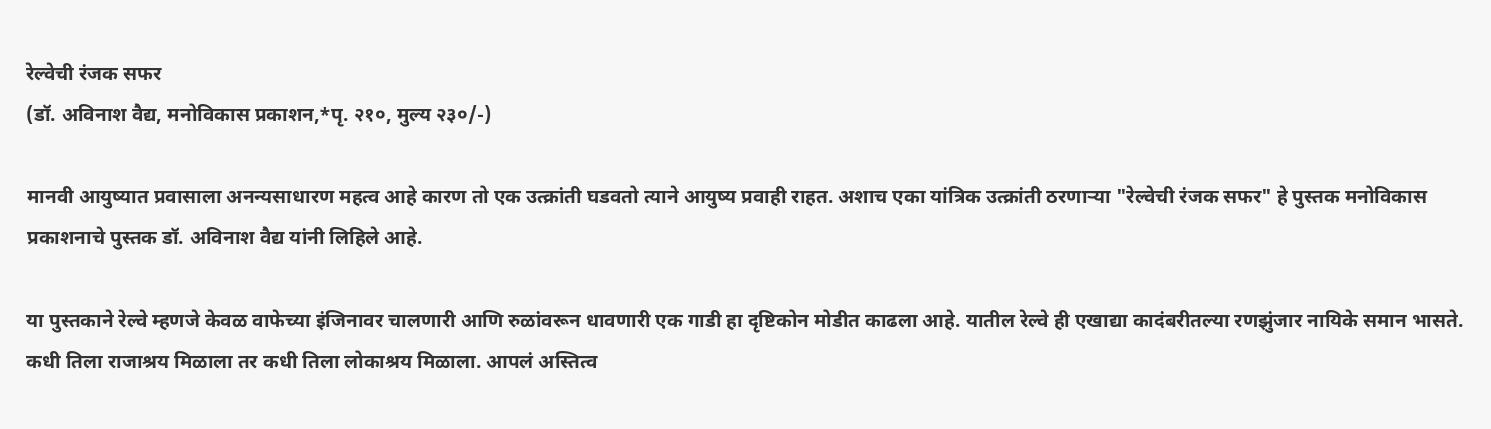रेल्वेची रंजक सफर
(डॉ. अविनाश वैद्य, मनोविकास प्रकाशन,*पृ. २१०, मुल्य २३०/-)

मानवी आयुष्यात प्रवासाला अनन्यसाधारण महत्व आहे कारण तो एक उत्क्रांती घडवतो त्याने आयुष्य प्रवाही राहत. अशाच एका यांत्रिक उत्क्रांती ठरणाऱ्या "रेल्वेची रंजक सफर" हे पुस्तक मनोविकास प्रकाशनाचे पुस्तक डॉ. अविनाश वैद्य यांनी लिहिले आहे.

या पुस्तकाने रेल्वे म्हणजे केवळ वाफेच्या इंजिनावर चालणारी आणि रुळांवरून धावणारी एक गाडी हा दृष्टिकोन मोडीत काढला आहे. यातील रेल्वे ही एखाद्या कादंबरीतल्या रणझुंजार नायिके समान भासते. कधी तिला राजाश्रय मिळाला तर कधी तिला लोकाश्रय मिळाला. आपलं अस्तित्व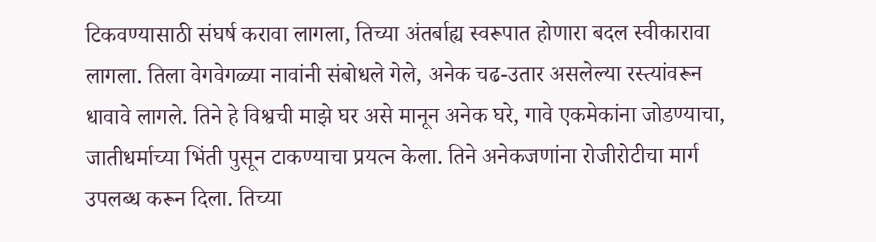टिकवण्यासाठी संघर्ष करावा लागला, तिच्या अंतर्बाह्य स्वरूपात होणारा बदल स्वीकारावा लागला. तिला वेगवेगळ्या नावांनी संबोधले गेले, अनेक चढ-उतार असलेल्या रस्त्यांवरून धावावे लागले. तिने हे विश्वची माझे घर असे मानून अनेक घरे, गावे एकमेकांना जोडण्याचा, जातीधर्माच्या भिंती पुसून टाकण्याचा प्रयत्न केला. तिने अनेकजणांना रोजीरोटीचा मार्ग उपलब्ध करून दिला. तिच्या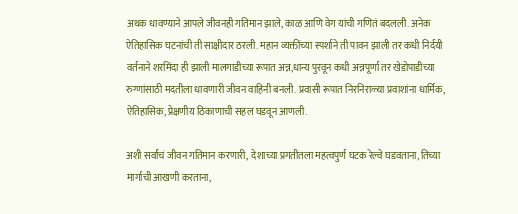अथक धावण्याने आपले जीवनही गतिमान झाले, काळ आणि वेग यांची गणितं बदलली. अनेक ऐतिहासिक घटनांची ती साक्षीदार ठरली. महान व्यक्तींच्या स्पर्शाने ती पावन झाली तर कधी निर्दयी वर्तनाने शरमिंदा ही झाली मालगाडीच्या रूपात अन्न,धान्य पुरवून कधी अन्नपूर्णा तर खेडोपाडीच्या रुग्णांसाठी मदतीला धावणारी जीवन वाहिनी बनली. प्रवासी रूपात निरनिराळ्या प्रवाशांना धार्मिक, ऐतिहासिक, प्रेक्षणीय ठिकाणाची सहल घडवून आणली.

अशी सर्वांचं जीवन गतिमान करणारी, देशाच्या प्रगतीतला महत्वपुर्ण घटक रेल्वे घडवताना, तिच्या मार्गाची आखणी करताना,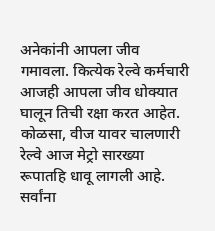अनेकांनी आपला जीव गमावला. कित्येक रेल्वे कर्मचारी आजही आपला जीव धोक्यात घालून तिची रक्षा करत आहेत. कोळसा, वीज यावर चालणारी रेल्वे आज मेट्रो सारख्या रूपातहि धावू लागली आहे. सर्वांना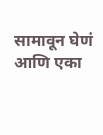सामावून घेणं आणि एका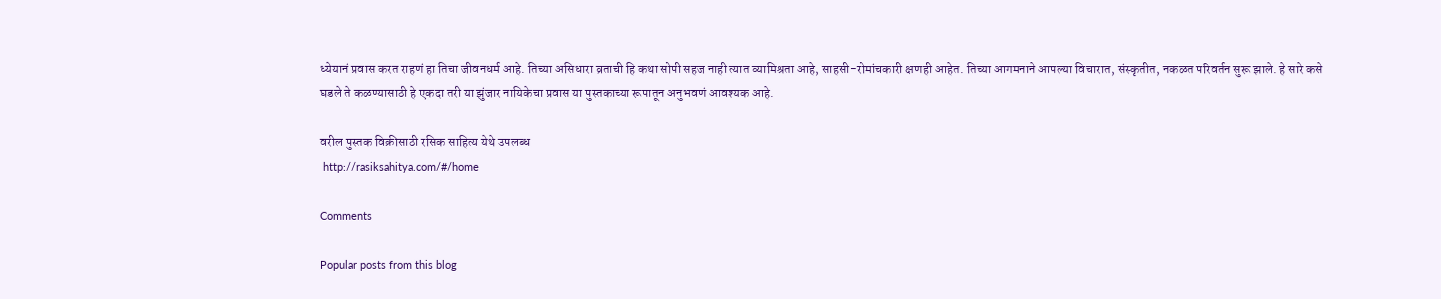ध्येयानं प्रवास करत राहणं हा तिचा जीवनधर्म आहे. तिच्या असिधारा व्रताची हि कथा सोपी सहज नाही त्यात व्यामिश्रता आहे, साहसी-रोमांचकारी क्षणही आहेत. तिच्या आगमनाने आपल्या विचारात, संस्कृतीत, नकळत परिवर्तन सुरू झाले. हे सारे कसे घडले ते कळण्यासाठी हे एकदा तरी या झुंजार नायिकेचा प्रवास या पुस्तकाच्या रूपातून अनुभवणं आवश्यक आहे.

वरील पुस्तक विक्रीसाठी रसिक साहित्य येथे उपलब्ध
 http://rasiksahitya.com/#/home

Comments

Popular posts from this blog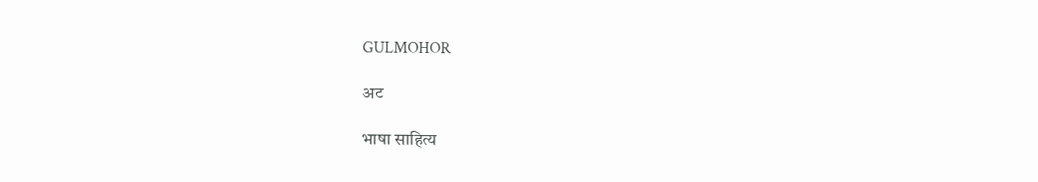GULMOHOR

अट

भाषा साहित्य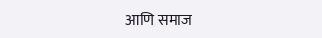आणि समाज